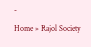-
Home » Rajol Society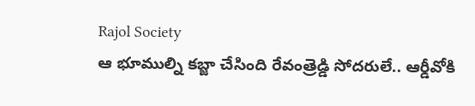Rajol Society
ఆ భూముల్ని కబ్జా చేసింది రేవంత్రెడ్డి సోదరులే.. ఆర్డీవోకి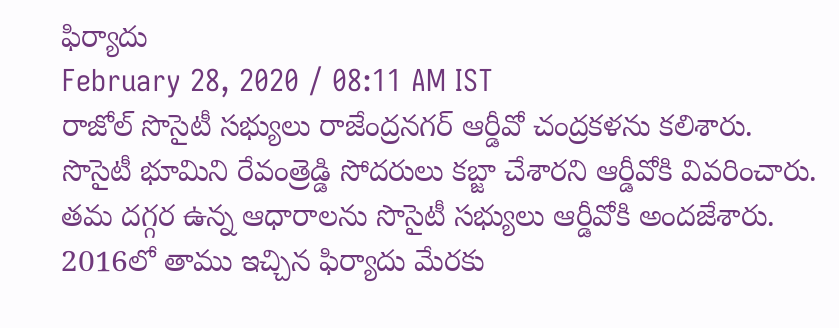ఫిర్యాదు
February 28, 2020 / 08:11 AM IST
రాజోల్ సొసైటీ సభ్యులు రాజేంద్రనగర్ ఆర్డీవో చంద్రకళను కలిశారు. సొసైటీ భూమిని రేవంత్రెడ్డి సోదరులు కబ్జా చేశారని ఆర్డీవోకి వివరించారు. తమ దగ్గర ఉన్న ఆధారాలను సొసైటీ సభ్యులు ఆర్డీవోకి అందజేశారు. 2016లో తాము ఇచ్చిన ఫిర్యాదు మేరకు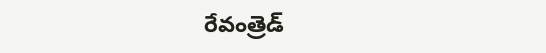రేవంత్రెడ్